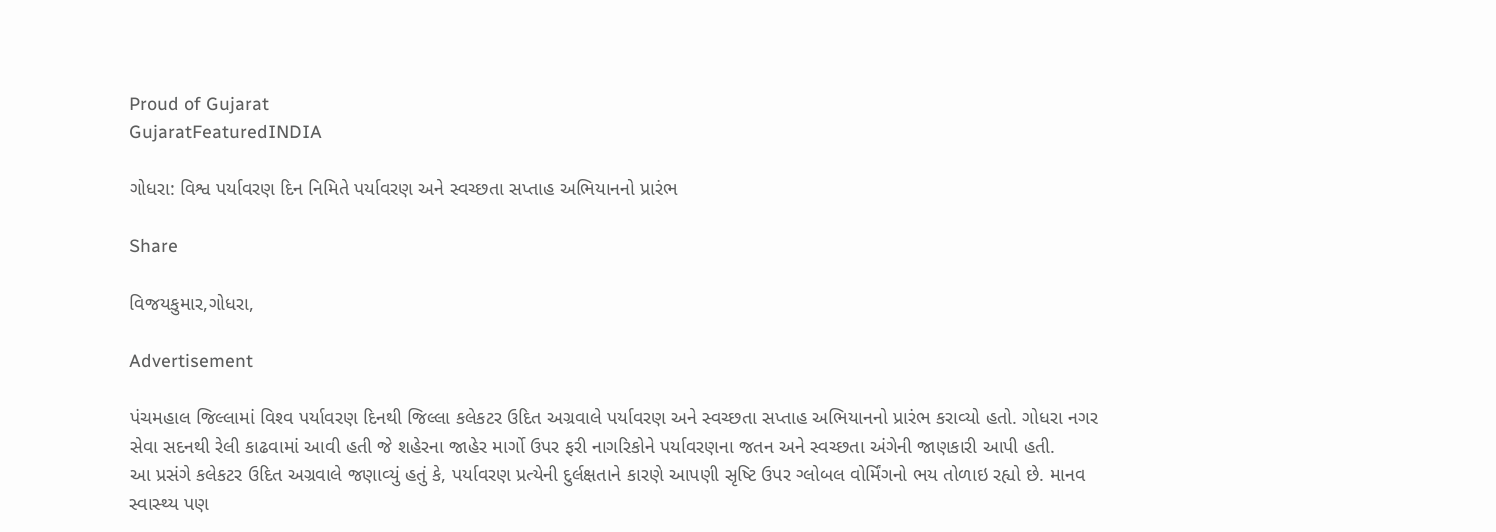Proud of Gujarat
GujaratFeaturedINDIA

ગોધરા: વિશ્વ પર્યાવરણ દિન નિમિતે પર્યાવરણ અને સ્‍વચ્‍છતા સપ્‍તાહ અભિયાનનો પ્રારંભ

Share

વિજયકુમાર,ગોધરા,

Advertisement

પંચમહાલ જિલ્‍લામાં વિશ્‍વ પર્યાવરણ દિનથી જિલ્‍લા કલેકટર ઉદિત અગ્રવાલે પર્યાવરણ અને સ્‍વચ્‍છતા સપ્‍તાહ અભિયાનનો પ્રારંભ કરાવ્‍યો હતો. ગોધરા નગર સેવા સદનથી રેલી કાઢવામાં આવી હતી જે શહેરના જાહેર માર્ગો ઉપર ફરી નાગરિકોને પર્યાવરણના જતન અને સ્‍વચ્‍છતા અંગેની જાણકારી આપી હતી.
આ પ્રસંગે કલેકટર ઉદિત અગ્રવાલે જણાવ્‍યું હતું કે, પર્યાવરણ પ્રત્યેની દુર્લક્ષતાને કારણે આપણી સૃષ્‍ટિ ઉપર ગ્‍લોબલ વોર્મિંગનો ભય તોળાઇ રહ્યો છે. માનવ સ્‍વાસ્‍થ્‍ય પણ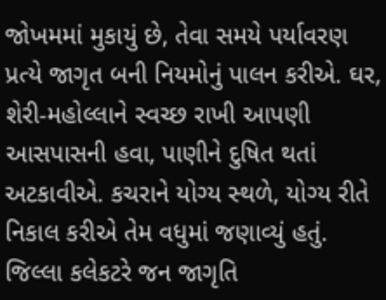જોખમમાં મુકાયું છે, તેવા સમયે પર્યાવરણ પ્રત્‍યે જાગૃત બની નિયમોનું પાલન કરીએ. ઘર, શેરી-મહોલ્‍લાને સ્‍વચ્‍છ રાખી આપણી આસપાસની હવા, પાણીને દુષિત થતાં અટકાવીએ. કચરાને યોગ્ય સ્‍થળે, યોગ્ય રીતે નિકાલ કરીએ તેમ વધુમાં જણાવ્‍યું હતું. જિલ્‍લા કલેકટરે જન જાગૃતિ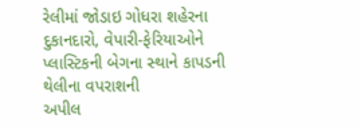રેલીમાં જોડાઇ ગોધરા શહેરના દુકાનદારો, વેપારી-ફેરિયાઓને પ્‍લાસ્‍ટિકની બેગના સ્‍થાને કાપડની થેલીના વપરાશની
અપીલ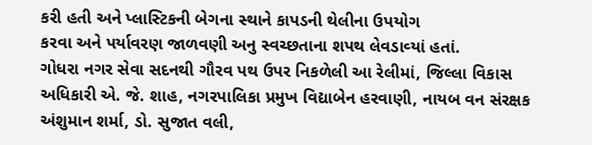કરી હતી અને પ્‍લાસ્‍ટિકની બેગના સ્‍થાને કાપડની થેલીના ઉપયોગ
કરવા અને પર્યાવરણ જાળવણી અનુ સ્‍વચ્‍છતાના શપથ લેવડાવ્‍યાં હતાં.
ગોધરા નગર સેવા સદનથી ગૌરવ પથ ઉપર નિકળેલી આ રેલીમાં, જિલ્‍લા વિકાસ અધિકારી એ. જે. શાહ, નગરપાલિકા પ્રમુખ વિદ્યાબેન હરવાણી, નાયબ વન સંરક્ષક અંશુમાન શર્મા, ડો. સુજાત વલી,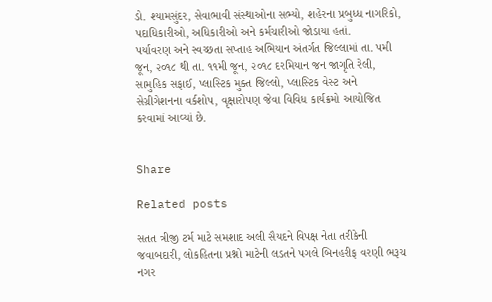ડો. શ્યામસુંદર, સેવાભાવી સંસ્‍થાઓના સભ્‍યો, શહેરના પ્રબુધ્‍ધ નાગરિકો, પદાધિકારીઓ, અધિકારીઓ અને કર્મચારીઓ જોડાયા હતાં.
પર્યાવરણ અને સ્‍વચ્‍છતા સપ્‍તાહ અભિયાન અંતર્ગત જિલ્‍લામાં તા. પમી જૂન, ૨૦૧૮ થી તા. ૧૧મી જૂન, ૨૦૧૮ દરમિયાન જન જાગૃતિ રેલી, સામુહિક સફાઈ, પ્‍લાસ્‍ટિક મુક્ત જિલ્‍લો, પ્‍લાસ્‍ટિક વેસ્‍ટ અને સેગ્રીગેશનના વર્કશોપ, વૃક્ષારોપણ જેવા વિવિધ કાર્યક્રમો આયોજિત કરવામાં આવ્‍યાં છે.


Share

Related posts

સતત ત્રીજી ટર્મ માટે સમશાદ અલી સૈયદને વિપક્ષ નેતા તરીકેની જવાબદારી, લોકહિતના પ્રશ્નો માટેની લડતને પગલે બિનહરીફ વરણી ભરૂચ નગર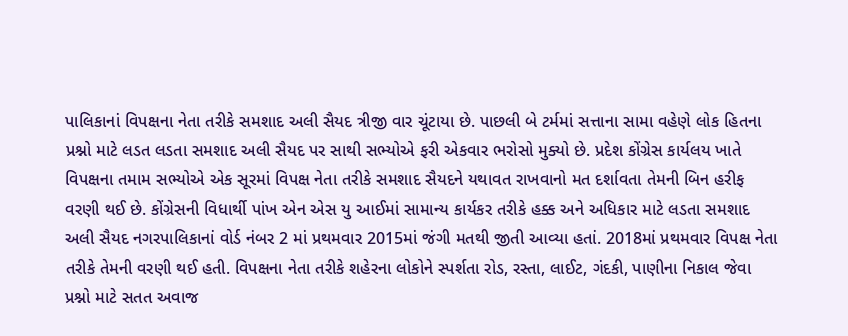પાલિકાનાં વિપક્ષના નેતા તરીકે સમશાદ અલી સૈયદ ત્રીજી વાર ચૂંટાયા છે. પાછલી બે ટર્મમાં સત્તાના સામા વહેણે લોક હિતના પ્રશ્નો માટે લડત લડતા સમશાદ અલી સૈયદ પર સાથી સભ્યોએ ફરી એકવાર ભરોસો મુક્યો છે. પ્રદેશ કોંગ્રેસ કાર્યલય ખાતે વિપક્ષના તમામ સભ્યોએ એક સૂરમાં વિપક્ષ નેતા તરીકે સમશાદ સૈયદને યથાવત રાખવાનો મત દર્શાવતા તેમની બિન હરીફ વરણી થઈ છે. કોંગ્રેસની વિધાર્થી પાંખ એન એસ યુ આઈમાં સામાન્ય કાર્યકર તરીકે હક્ક અને અધિકાર માટે લડતા સમશાદ અલી સૈયદ નગરપાલિકાનાં વોર્ડ નંબર 2 માં પ્રથમવાર 2015માં જંગી મતથી જીતી આવ્યા હતાં. 2018માં પ્રથમવાર વિપક્ષ નેતા તરીકે તેમની વરણી થઈ હતી. વિપક્ષના નેતા તરીકે શહેરના લોકોને સ્પર્શતા રોડ, રસ્તા, લાઈટ, ગંદકી, પાણીના નિકાલ જેવા પ્રશ્નો માટે સતત અવાજ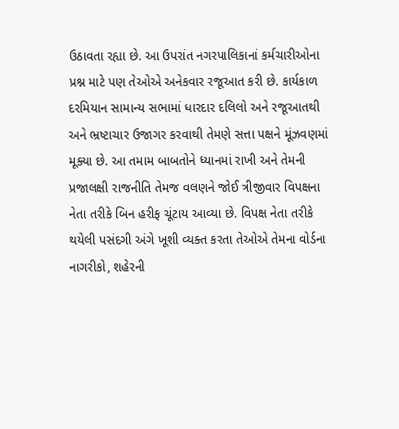ઉઠાવતા રહ્યા છે. આ ઉપરાંત નગરપાલિકાનાં કર્મચારીઓના પ્રશ્ન માટે પણ તેઓએ અનેકવાર રજૂઆત કરી છે. કાર્યકાળ દરમિયાન સામાન્ય સભામાં ધારદાર દલિલો અને રજૂઆતથી અને ભ્રષ્ટાચાર ઉજાગર કરવાથી તેમણે સત્તા પક્ષને મૂંઝવણમાં મૂક્યા છે. આ તમામ બાબતોને ધ્યાનમાં રાખી અને તેમની પ્રજાલક્ષી રાજનીતિ તેમજ વલણને જોઈ ત્રીજીવાર વિપક્ષના નેતા તરીકે બિન હરીફ ચૂંટાય આવ્યા છે. વિપક્ષ નેતા તરીકે થયેલી પસંદગી અંગે ખૂશી વ્યક્ત કરતા તેઓએ તેમના વોર્ડના નાગરીકો, શહેરની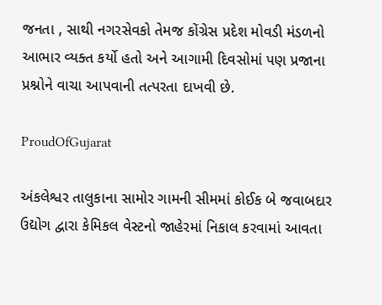જનતા , સાથી નગરસેવકો તેમજ કોંગ્રેસ પ્રદેશ મોવડી મંડળનો આભાર વ્યક્ત કર્યો હતો અને આગામી દિવસોમાં પણ પ્રજાના પ્રશ્નોને વાચા આપવાની તત્પરતા દાખવી છે.

ProudOfGujarat

અંકલેશ્વર તાલુકાના સામોર ગામની સીમમાં કોઈક બે જવાબદાર ઉદ્યોગ દ્વારા કેમિકલ વેસ્ટનો જાહેરમાં નિકાલ કરવામાં આવતા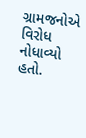ગ્રામજનોએ વિરોધ નોધાવ્યો હતો.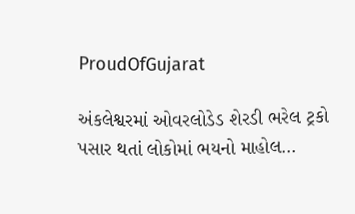ProudOfGujarat

અંકલેશ્વરમાં ઓવરલોડેડ શેરડી ભરેલ ટ્રકો પસાર થતાં લોકોમાં ભયનો માહોલ…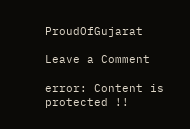ProudOfGujarat

Leave a Comment

error: Content is protected !!